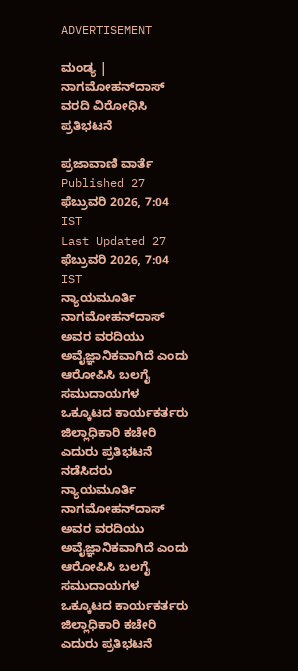ADVERTISEMENT

ಮಂಡ್ಯ | ನಾಗಮೋಹನ್‌ದಾಸ್‌ ವರದಿ ವಿರೋಧಿಸಿ ಪ್ರತಿಭಟನೆ

ಪ್ರಜಾವಾಣಿ ವಾರ್ತೆ
Published 27 ಫೆಬ್ರುವರಿ 2026, 7:04 IST
Last Updated 27 ಫೆಬ್ರುವರಿ 2026, 7:04 IST
ನ್ಯಾಯಮೂರ್ತಿ ನಾಗಮೋಹನ್‌ದಾಸ್‌ ಅವರ ವರದಿಯು ಅವೈಜ್ಞಾನಿಕವಾಗಿದೆ ಎಂದು ಆರೋಪಿಸಿ ಬಲಗೈ ಸಮುದಾಯಗಳ ಒಕ್ಕೂಟದ ಕಾರ್ಯಕರ್ತರು ಜಿಲ್ಲಾಧಿಕಾರಿ ಕಚೇರಿ ಎದುರು ಪ್ರತಿಭಟನೆ ನಡೆಸಿದರು
ನ್ಯಾಯಮೂರ್ತಿ ನಾಗಮೋಹನ್‌ದಾಸ್‌ ಅವರ ವರದಿಯು ಅವೈಜ್ಞಾನಿಕವಾಗಿದೆ ಎಂದು ಆರೋಪಿಸಿ ಬಲಗೈ ಸಮುದಾಯಗಳ ಒಕ್ಕೂಟದ ಕಾರ್ಯಕರ್ತರು ಜಿಲ್ಲಾಧಿಕಾರಿ ಕಚೇರಿ ಎದುರು ಪ್ರತಿಭಟನೆ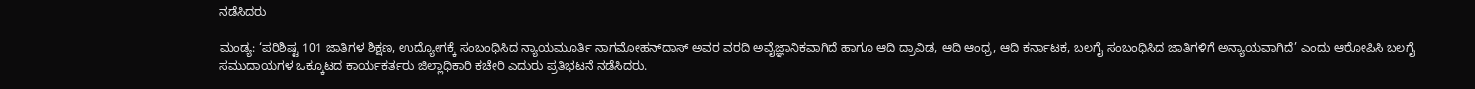ನಡೆಸಿದರು

ಮಂಡ್ಯ: ‘ಪರಿಶಿಷ್ಟ 101 ಜಾತಿಗಳ ಶಿಕ್ಷಣ, ಉದ್ಯೋಗಕ್ಕೆ ಸಂಬಂಧಿಸಿದ ನ್ಯಾಯಮೂರ್ತಿ ನಾಗಮೋಹನ್‌ದಾಸ್‌ ಅವರ ವರದಿ ಅವೈಜ್ಞಾನಿಕವಾಗಿದೆ ಹಾಗೂ ಆದಿ ದ್ರಾವಿಡ, ಆದಿ ಆಂಧ್ರ, ಆದಿ ಕರ್ನಾಟಕ, ಬಲಗೈ ಸಂಬಂಧಿಸಿದ ಜಾತಿಗಳಿಗೆ ಅನ್ಯಾಯವಾಗಿದೆ’ ಎಂದು ಆರೋಪಿಸಿ ಬಲಗೈ ಸಮುದಾಯಗಳ ಒಕ್ಕೂಟದ ಕಾರ್ಯಕರ್ತರು ಜಿಲ್ಲಾಧಿಕಾರಿ ಕಚೇರಿ ಎದುರು ಪ್ರತಿಭಟನೆ ನಡೆಸಿದರು.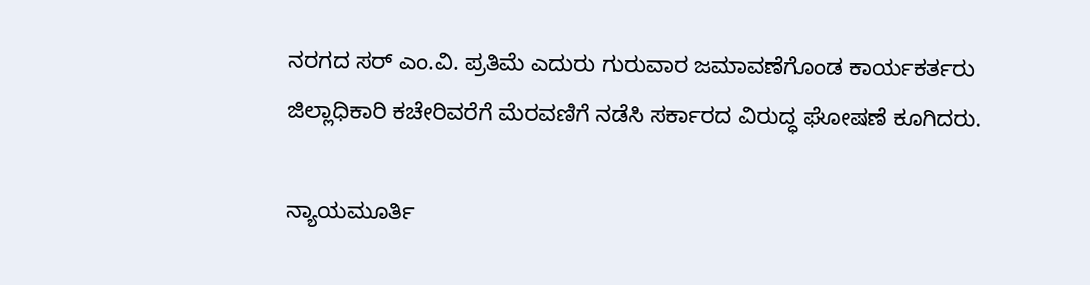ನರಗದ ಸರ್‌ ಎಂ.ವಿ. ಪ್ರತಿಮೆ ಎದುರು ಗುರುವಾರ ಜಮಾವಣೆಗೊಂಡ ಕಾರ್ಯಕರ್ತರು ಜಿಲ್ಲಾಧಿಕಾರಿ ಕಚೇರಿವರೆಗೆ ಮೆರವಣಿಗೆ ನಡೆಸಿ ಸರ್ಕಾರದ ವಿರುದ್ಧ ಘೋಷಣೆ ಕೂಗಿದರು.

ನ್ಯಾಯಮೂರ್ತಿ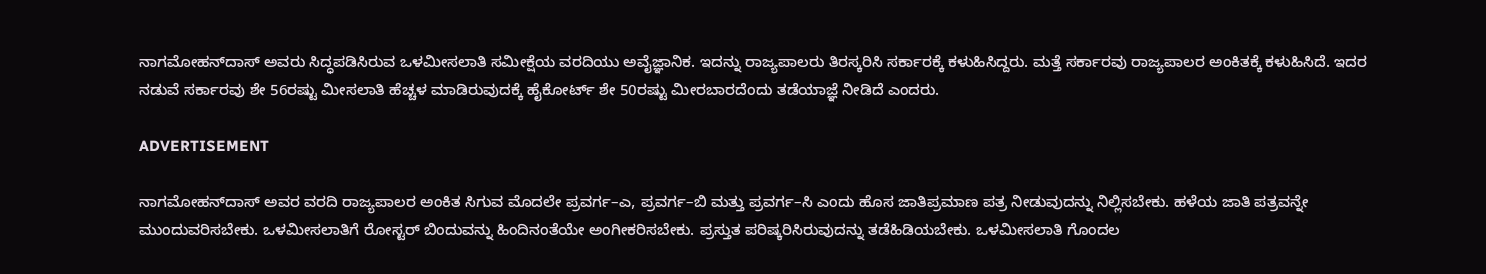ನಾಗಮೋಹನ್‌ದಾಸ್‌ ಅವರು ಸಿದ್ಧಪಡಿಸಿರುವ ಒಳಮೀಸಲಾತಿ ಸಮೀಕ್ಷೆಯ ವರದಿಯು ಅವೈಜ್ಞಾನಿಕ. ಇದನ್ನು ರಾಜ್ಯಪಾಲರು ತಿರಸ್ಕರಿಸಿ ಸರ್ಕಾರಕ್ಕೆ ಕಳುಹಿಸಿದ್ದರು. ಮತ್ತೆ ಸರ್ಕಾರವು ರಾಜ್ಯಪಾಲರ ಅಂಕಿತಕ್ಕೆ ಕಳುಹಿಸಿದೆ. ಇದರ ನಡುವೆ ಸರ್ಕಾರವು ಶೇ 56ರಷ್ಟು ಮೀಸಲಾತಿ ಹೆಚ್ಚಳ ಮಾಡಿರುವುದಕ್ಕೆ ಹೈಕೋರ್ಟ್‌ ಶೇ 50ರಷ್ಟು ಮೀರಬಾರದೆಂದು ತಡೆಯಾಜ್ಞೆ ನೀಡಿದೆ ಎಂದರು.

ADVERTISEMENT

ನಾಗಮೋಹನ್‌ದಾಸ್‌ ಅವರ ವರದಿ ರಾಜ್ಯಪಾಲರ ಅಂಕಿತ ಸಿಗುವ ಮೊದಲೇ ಪ್ರವರ್ಗ–ಎ, ಪ್ರವರ್ಗ–ಬಿ ಮತ್ತು ಪ್ರವರ್ಗ–ಸಿ ಎಂದು ಹೊಸ ಜಾತಿಪ್ರಮಾಣ ಪತ್ರ ನೀಡುವುದನ್ನು ನಿಲ್ಲಿಸಬೇಕು. ಹಳೆಯ ಜಾತಿ ಪತ್ರವನ್ನೇ ಮುಂದುವರಿಸಬೇಕು. ಒಳಮೀಸಲಾತಿಗೆ ರೋಸ್ಟರ್‌ ಬಿಂದುವನ್ನು ಹಿಂದಿನಂತೆಯೇ ಅಂಗೀಕರಿಸಬೇಕು. ಪ್ರಸ್ತುತ ಪರಿಷ್ಕರಿಸಿರುವುದನ್ನು ತಡೆಹಿಡಿಯಬೇಕು. ಒಳಮೀಸಲಾತಿ ಗೊಂದಲ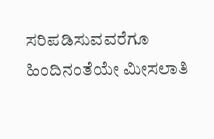ಸರಿಪಡಿಸುವವರೆಗೂ ಹಿಂದಿನಂತೆಯೇ ಮೀಸಲಾತಿ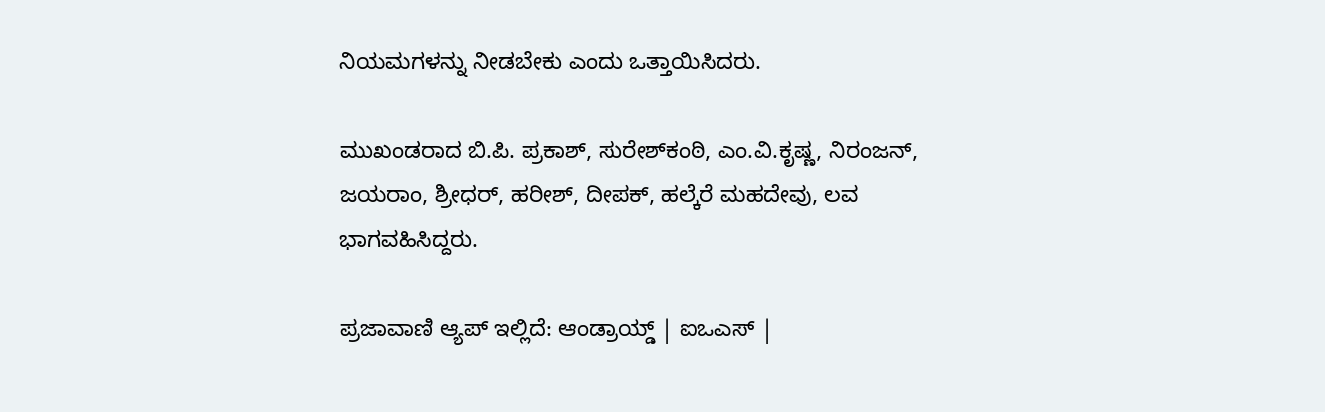ನಿಯಮಗಳನ್ನು ನೀಡಬೇಕು ಎಂದು ಒತ್ತಾಯಿಸಿದರು.

ಮುಖಂಡರಾದ ಬಿ.ಪಿ. ಪ್ರಕಾಶ್‌, ಸುರೇಶ್‌ಕಂಠಿ, ಎಂ.ವಿ.ಕೃಷ್ಣ, ನಿರಂಜನ್‌, ಜಯರಾಂ, ಶ್ರೀಧರ್, ಹರೀಶ್, ದೀಪಕ್‌, ಹಲ್ಕೆರೆ ಮಹದೇವು, ಲವ ಭಾಗವಹಿಸಿದ್ದರು.

ಪ್ರಜಾವಾಣಿ ಆ್ಯಪ್ ಇಲ್ಲಿದೆ: ಆಂಡ್ರಾಯ್ಡ್ | ಐಒಎಸ್ |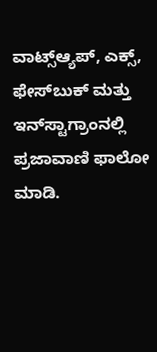ವಾಟ್ಸ್ಆ್ಯಪ್, ಎಕ್ಸ್, ಫೇಸ್‌ಬುಕ್ ಮತ್ತು ಇನ್‌ಸ್ಟಾಗ್ರಾಂನಲ್ಲಿ ಪ್ರಜಾವಾಣಿ ಫಾಲೋ ಮಾಡಿ.